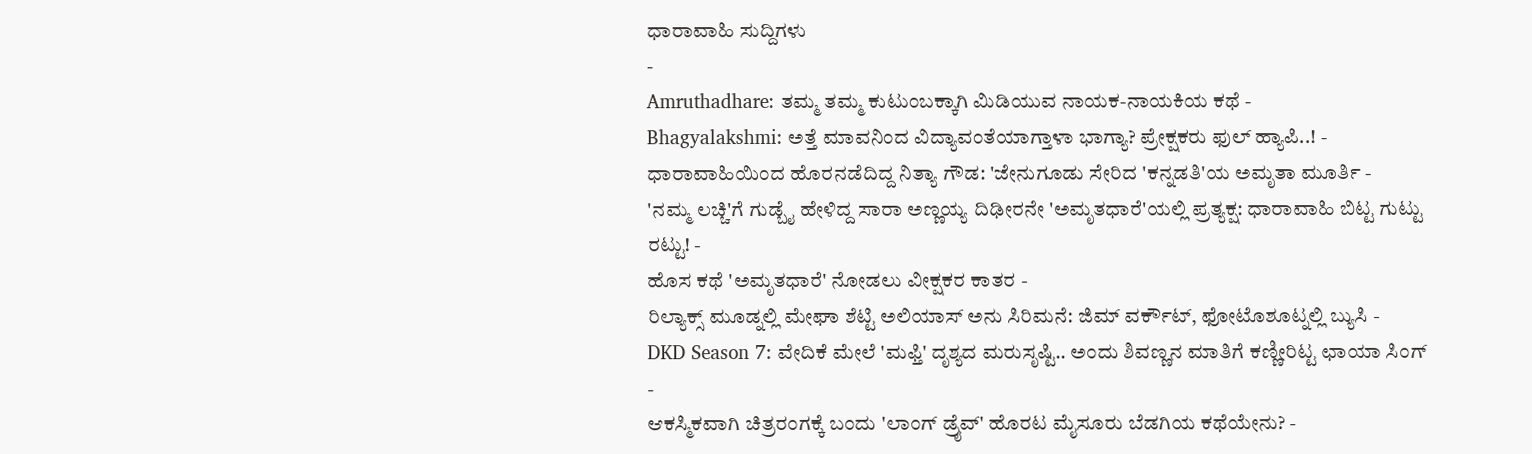ಧಾರಾವಾಹಿ ಸುದ್ದಿಗಳು
-
Amruthadhare: ತಮ್ಮ ತಮ್ಮ ಕುಟುಂಬಕ್ಕಾಗಿ ಮಿಡಿಯುವ ನಾಯಕ-ನಾಯಕಿಯ ಕಥೆ -
Bhagyalakshmi: ಅತ್ತೆ ಮಾವನಿಂದ ವಿದ್ಯಾವಂತೆಯಾಗ್ತಾಳಾ ಭಾಗ್ಯಾ? ಪ್ರೇಕ್ಷಕರು ಫುಲ್ ಹ್ಯಾಪಿ..! -
ಧಾರಾವಾಹಿಯಿಂದ ಹೊರನಡೆದಿದ್ದ ನಿತ್ಯಾ ಗೌಡ: 'ಜೇನುಗೂಡು ಸೇರಿದ 'ಕನ್ನಡತಿ'ಯ ಅಮೃತಾ ಮೂರ್ತಿ -
'ನಮ್ಮ ಲಚ್ಚಿ'ಗೆ ಗುಡ್ಬೈ ಹೇಳಿದ್ದ ಸಾರಾ ಅಣ್ಣಯ್ಯ ದಿಢೀರನೇ 'ಅಮೃತಧಾರೆ'ಯಲ್ಲಿ ಪ್ರತ್ಯಕ್ಷ: ಧಾರಾವಾಹಿ ಬಿಟ್ಟ ಗುಟ್ಟು ರಟ್ಟು! -
ಹೊಸ ಕಥೆ 'ಅಮೃತಧಾರೆ' ನೋಡಲು ವೀಕ್ಷಕರ ಕಾತರ -
ರಿಲ್ಯಾಕ್ಸ್ ಮೂಡ್ನಲ್ಲಿ ಮೇಘಾ ಶೆಟ್ಟಿ ಅಲಿಯಾಸ್ ಅನು ಸಿರಿಮನೆ: ಜಿಮ್ ವರ್ಕೌಟ್, ಫೋಟೊಶೂಟ್ನಲ್ಲಿ ಬ್ಯುಸಿ -
DKD Season 7: ವೇದಿಕೆ ಮೇಲೆ 'ಮಫ್ತಿ' ದೃಶ್ಯದ ಮರುಸೃಷ್ಟಿ.. ಅಂದು ಶಿವಣ್ಣನ ಮಾತಿಗೆ ಕಣ್ಣೀರಿಟ್ಟ ಛಾಯಾ ಸಿಂಗ್ -
ಆಕಸ್ಮಿಕವಾಗಿ ಚಿತ್ರರಂಗಕ್ಕೆ ಬಂದು 'ಲಾಂಗ್ ಡ್ರೈವ್' ಹೊರಟ ಮೈಸೂರು ಬೆಡಗಿಯ ಕಥೆಯೇನು? -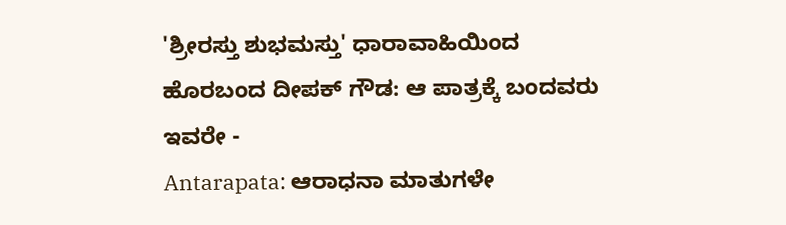'ಶ್ರೀರಸ್ತು ಶುಭಮಸ್ತು' ಧಾರಾವಾಹಿಯಿಂದ ಹೊರಬಂದ ದೀಪಕ್ ಗೌಡ: ಆ ಪಾತ್ರಕ್ಕೆ ಬಂದವರು ಇವರೇ -
Antarapata: ಆರಾಧನಾ ಮಾತುಗಳೇ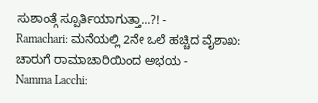ಸುಶಾಂತ್ಗೆ ಸ್ಪೂರ್ತಿಯಾಗುತ್ತಾ...?! -
Ramachari: ಮನೆಯಲ್ಲಿ 2ನೇ ಒಲೆ ಹಚ್ಚಿದ ವೈಶಾಖ: ಚಾರುಗೆ ರಾಮಾಚಾರಿಯಿಂದ ಅಭಯ -
Namma Lacchi: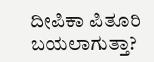ದೀಪಿಕಾ ಪಿತೂರಿ ಬಯಲಾಗುತ್ತಾ?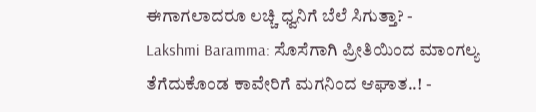ಈಗಾಗಲಾದರೂ ಲಚ್ಚಿ ಧ್ವನಿಗೆ ಬೆಲೆ ಸಿಗುತ್ತಾ? -
Lakshmi Baramma: ಸೊಸೆಗಾಗಿ ಪ್ರೀತಿಯಿಂದ ಮಾಂಗಲ್ಯ ತೆಗೆದುಕೊಂಡ ಕಾವೇರಿಗೆ ಮಗನಿಂದ ಆಘಾತ..! -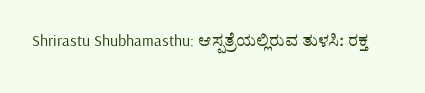Shrirastu Shubhamasthu: ಆಸ್ಪತ್ರೆಯಲ್ಲಿರುವ ತುಳಸಿ: ರಕ್ತ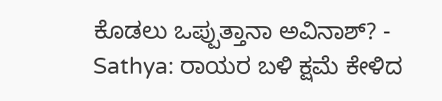ಕೊಡಲು ಒಪ್ಪುತ್ತಾನಾ ಅವಿನಾಶ್? -
Sathya: ರಾಯರ ಬಳಿ ಕ್ಷಮೆ ಕೇಳಿದ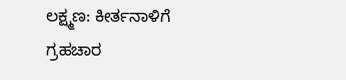ಲಕ್ಷ್ಮಣ: ಕೀರ್ತನಾಳಿಗೆ ಗ್ರಹಚಾರ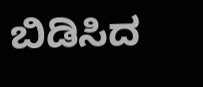ಬಿಡಿಸಿದ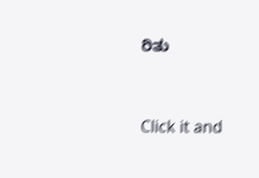ರಿತು


Click it and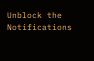Unblock the Notifications